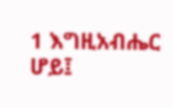1 እግዚአብሔር ሆይ፤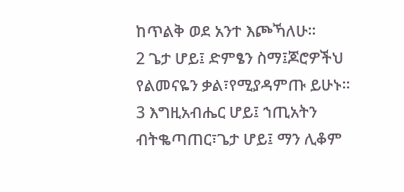ከጥልቅ ወደ አንተ እጮኻለሁ።
2 ጌታ ሆይ፤ ድምፄን ስማ፤ጆሮዎችህ የልመናዬን ቃል፣የሚያዳምጡ ይሁኑ።
3 እግዚአብሔር ሆይ፤ ኀጢአትን ብትቈጣጠር፣ጌታ ሆይ፤ ማን ሊቆም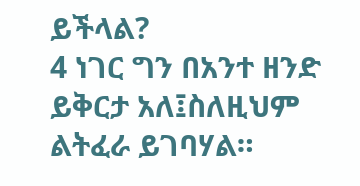ይችላል?
4 ነገር ግን በአንተ ዘንድ ይቅርታ አለ፤ስለዚህም ልትፈራ ይገባሃል።